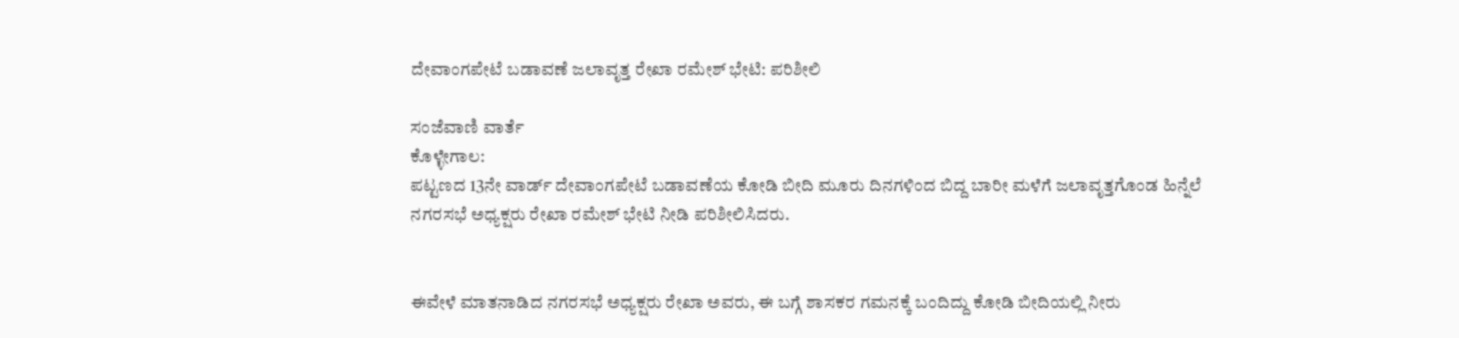ದೇವಾಂಗಪೇಟೆ ಬಡಾವಣೆ ಜಲಾವೃತ್ತ ರೇಖಾ ರಮೇಶ್ ಭೇಟಿ: ಪರಿಶೀಲಿ

ಸಂಜೆವಾಣಿ ವಾರ್ತೆ
ಕೊಳ್ಳೇಗಾಲ:
ಪಟ್ಟಣದ 13ನೇ ವಾರ್ಡ್ ದೇವಾಂಗಪೇಟೆ ಬಡಾವಣೆಯ ಕೋಡಿ ಬೀದಿ ಮೂರು ದಿನಗಳಿಂದ ಬಿದ್ದ ಬಾರೀ ಮಳೆಗೆ ಜಲಾವೃತ್ತಗೊಂಡ ಹಿನ್ನೆಲೆ ನಗರಸಭೆ ಅಧ್ಯಕ್ಷರು ರೇಖಾ ರಮೇಶ್ ಭೇಟಿ ನೀಡಿ ಪರಿಶೀಲಿಸಿದರು.


ಈವೇಳೆ ಮಾತನಾಡಿದ ನಗರಸಭೆ ಅಧ್ಯಕ್ಷರು ರೇಖಾ ಅವರು, ಈ ಬಗ್ಗೆ ಶಾಸಕರ ಗಮನಕ್ಕೆ ಬಂದಿದ್ದು ಕೋಡಿ ಬೀದಿಯಲ್ಲಿ ನೀರು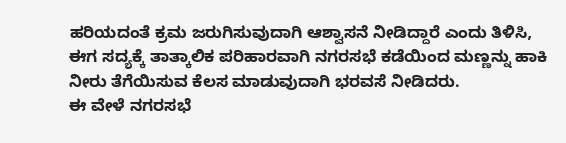ಹರಿಯದಂತೆ ಕ್ರಮ ಜರುಗಿಸುವುದಾಗಿ ಆಶ್ವಾಸನೆ ನೀಡಿದ್ದಾರೆ ಎಂದು ತಿಳಿಸಿ, ಈಗ ಸದ್ಯಕ್ಕೆ ತಾತ್ಕಾಲಿಕ ಪರಿಹಾರವಾಗಿ ನಗರಸಭೆ ಕಡೆಯಿಂದ ಮಣ್ಣನ್ನು ಹಾಕಿ ನೀರು ತೆಗೆಯಿಸುವ ಕೆಲಸ ಮಾಡುವುದಾಗಿ ಭರವಸೆ ನೀಡಿದರು.
ಈ ವೇಳೆ ನಗರಸಭೆ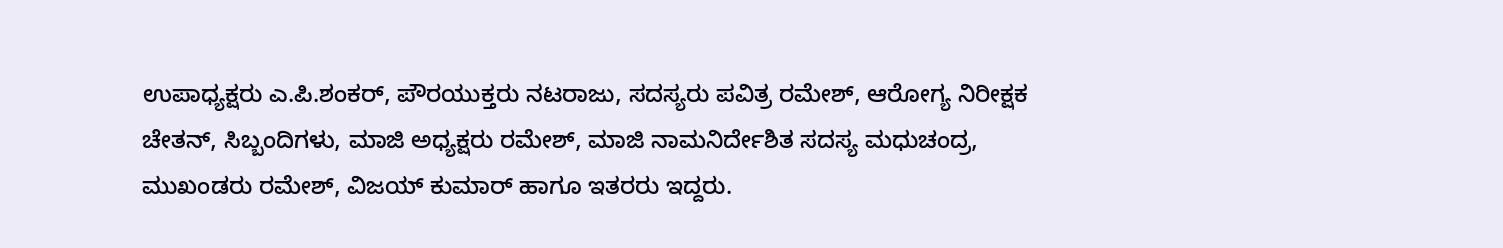ಉಪಾಧ್ಯಕ್ಷರು ಎ.ಪಿ.ಶಂಕರ್, ಪೌರಯುಕ್ತರು ನಟರಾಜು, ಸದಸ್ಯರು ಪವಿತ್ರ ರಮೇಶ್, ಆರೋಗ್ಯ ನಿರೀಕ್ಷಕ ಚೇತನ್, ಸಿಬ್ಬಂದಿಗಳು, ಮಾಜಿ ಅಧ್ಯಕ್ಷರು ರಮೇಶ್, ಮಾಜಿ ನಾಮನಿರ್ದೇಶಿತ ಸದಸ್ಯ ಮಧುಚಂದ್ರ, ಮುಖಂಡರು ರಮೇಶ್, ವಿಜಯ್ ಕುಮಾರ್ ಹಾಗೂ ಇತರರು ಇದ್ದರು.